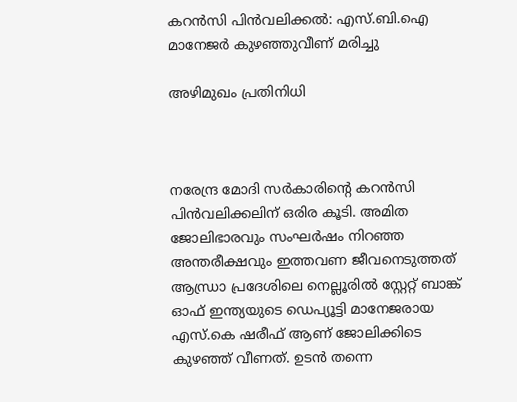കറന്‍സി പിന്‍വലിക്കല്‍: എസ്.ബി.ഐ മാനേജര്‍ കുഴഞ്ഞുവീണ് മരിച്ചു

അഴിമുഖം പ്രതിനിധി



നരേന്ദ്ര മോദി സര്‍കാരിന്റെ കറന്‍സി പിന്‍വലിക്കലിന് ഒരിര കൂടി. അമിത ജോലിഭാരവും സംഘര്‍ഷം നിറഞ്ഞ അന്തരീക്ഷവും ഇത്തവണ ജീവനെടുത്തത് ആന്ധ്രാ പ്രദേശിലെ നെല്ലൂരില്‍ സ്റ്റേറ്റ് ബാങ്ക് ഓഫ് ഇന്ത്യയുടെ ഡെപ്യൂട്ടി മാനേജരായ എസ്.കെ ഷരീഫ് ആണ് ജോലിക്കിടെ കുഴഞ്ഞ് വീണത്. ഉടന്‍ തന്നെ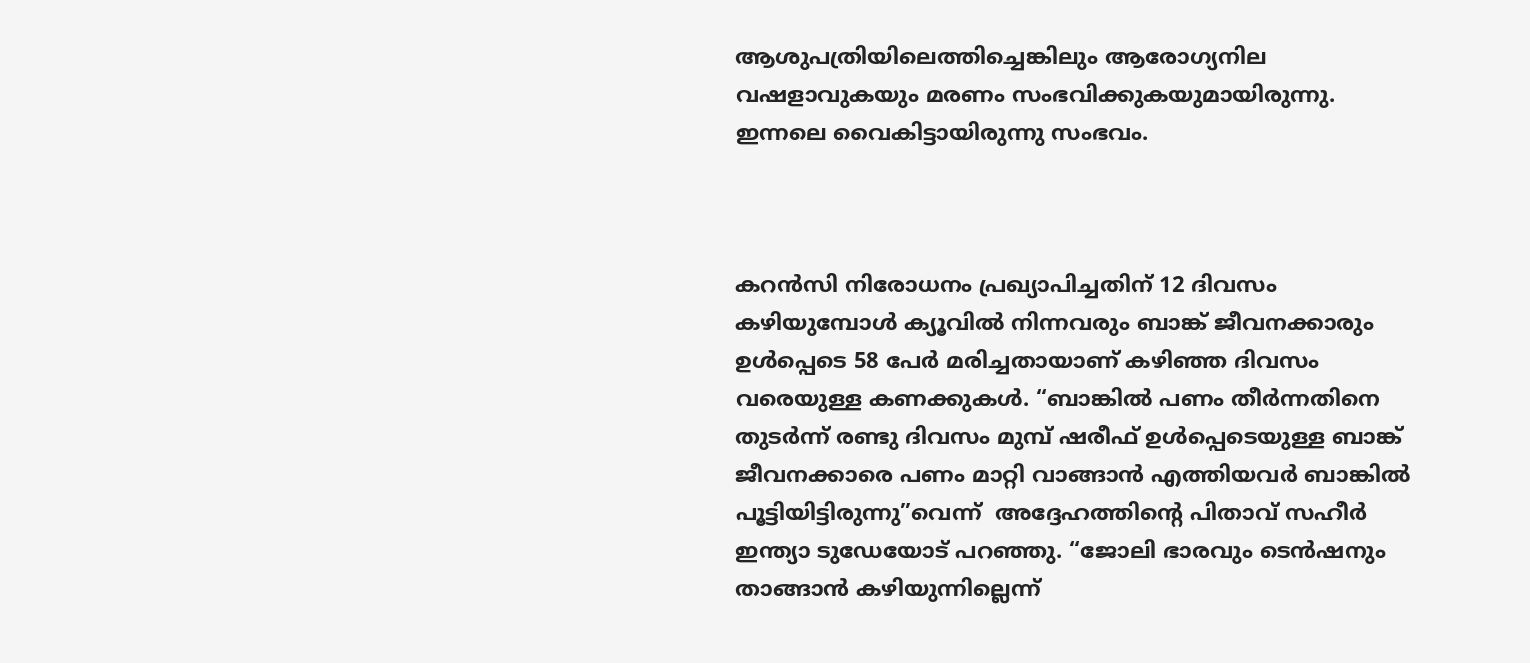ആശുപത്രിയിലെത്തിച്ചെങ്കിലും ആരോഗ്യനില വഷളാവുകയും മരണം സംഭവിക്കുകയുമായിരുന്നു. ഇന്നലെ വൈകിട്ടായിരുന്നു സംഭവം.



കറന്‍സി നിരോധനം പ്രഖ്യാപിച്ചതിന് 12 ദിവസം കഴിയുമ്പോള്‍ ക്യൂവില്‍ നിന്നവരും ബാങ്ക് ജീവനക്കാരും ഉള്‍പ്പെടെ 58 പേര്‍ മരിച്ചതായാണ് കഴിഞ്ഞ ദിവസം വരെയുള്ള കണക്കുകള്‍. “ബാങ്കില്‍ പണം തീര്‍ന്നതിനെ തുടര്‍ന്ന്‍ രണ്ടു ദിവസം മുമ്പ് ഷരീഫ് ഉള്‍പ്പെടെയുള്ള ബാങ്ക് ജീവനക്കാരെ പണം മാറ്റി വാങ്ങാന്‍ എത്തിയവര്‍ ബാങ്കില്‍ പൂട്ടിയിട്ടിരുന്നു”വെന്ന്  അദ്ദേഹത്തിന്റെ പിതാവ് സഹീര്‍ ഇന്ത്യാ ടുഡേയോട് പറഞ്ഞു. “ജോലി ഭാരവും ടെന്‍ഷനും താങ്ങാന്‍ കഴിയുന്നില്ലെന്ന്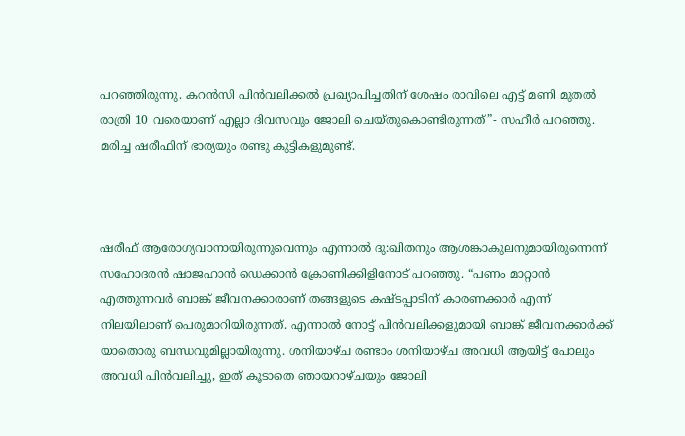പറഞ്ഞിരുന്നു. കറന്‍സി പിന്‍വലിക്കല്‍ പ്രഖ്യാപിച്ചതിന് ശേഷം രാവിലെ എട്ട് മണി മുതല്‍ രാത്രി 10 വരെയാണ് എല്ലാ ദിവസവും ജോലി ചെയ്തുകൊണ്ടിരുന്നത്”- സഹീര്‍ പറഞ്ഞു. മരിച്ച ഷരീഫിന് ഭാര്യയും രണ്ടു കുട്ടികളുമുണ്ട്.



ഷരീഫ് ആരോഗ്യവാനായിരുന്നുവെന്നും എന്നാല്‍ ദു:ഖിതനും ആശങ്കാകുലനുമായിരുന്നെന്ന് സഹോദരന്‍ ഷാജഹാന്‍ ഡെക്കാന്‍ ക്രോണിക്കിളിനോട് പറഞ്ഞു. “പണം മാറ്റാന്‍ എത്തുന്നവര്‍ ബാങ്ക് ജീവനക്കാരാണ് തങ്ങളുടെ കഷ്ടപ്പാടിന് കാരണക്കാര്‍ എന്ന്‍ നിലയിലാണ് പെരുമാറിയിരുന്നത്. എന്നാല്‍ നോട്ട് പിന്‍വലിക്കളുമായി ബാങ്ക് ജീവനക്കാര്‍ക്ക് യാതൊരു ബന്ധവുമില്ലായിരുന്നു. ശനിയാഴ്ച രണ്ടാം ശനിയാഴ്ച അവധി ആയിട്ട് പോലും അവധി പിന്‍വലിച്ചു, ഇത് കൂടാതെ ഞായറാഴ്ചയും ജോലി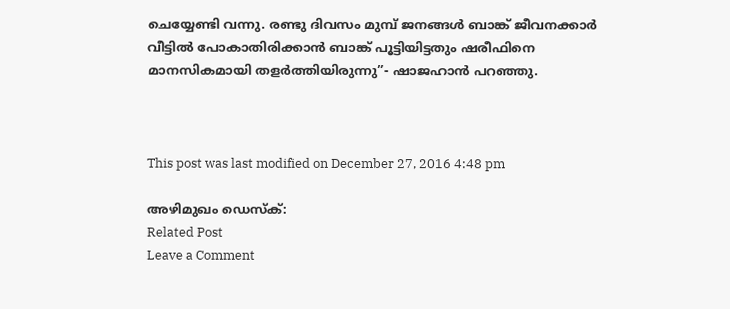ചെയ്യേണ്ടി വന്നു. രണ്ടു ദിവസം മുമ്പ് ജനങ്ങള്‍ ബാങ്ക് ജീവനക്കാര്‍ വീട്ടില്‍ പോകാതിരിക്കാന്‍ ബാങ്ക് പൂട്ടിയിട്ടതും ഷരീഫിനെ മാനസികമായി തളര്‍ത്തിയിരുന്നു”- ഷാജഹാന്‍ പറഞ്ഞു.



This post was last modified on December 27, 2016 4:48 pm

അഴിമുഖം ഡെസ്ക്:
Related Post
Leave a Comment